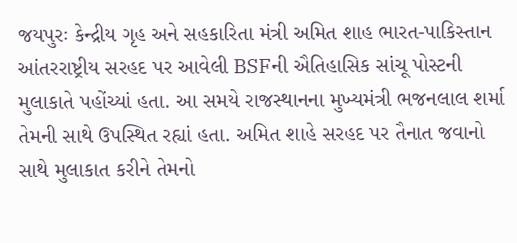જયપુરઃ કેન્દ્રીય ગૃહ અને સહકારિતા મંત્રી અમિત શાહ ભારત-પાકિસ્તાન આંતરરાષ્ટ્રીય સરહદ પર આવેલી BSFની ઐતિહાસિક સાંચૂ પોસ્ટની મુલાકાતે પહોંચ્યાં હતા. આ સમયે રાજસ્થાનના મુખ્યમંત્રી ભજનલાલ શર્મા તેમની સાથે ઉપસ્થિત રહ્યાં હતા. અમિત શાહે સરહદ પર તૈનાત જવાનો સાથે મુલાકાત કરીને તેમનો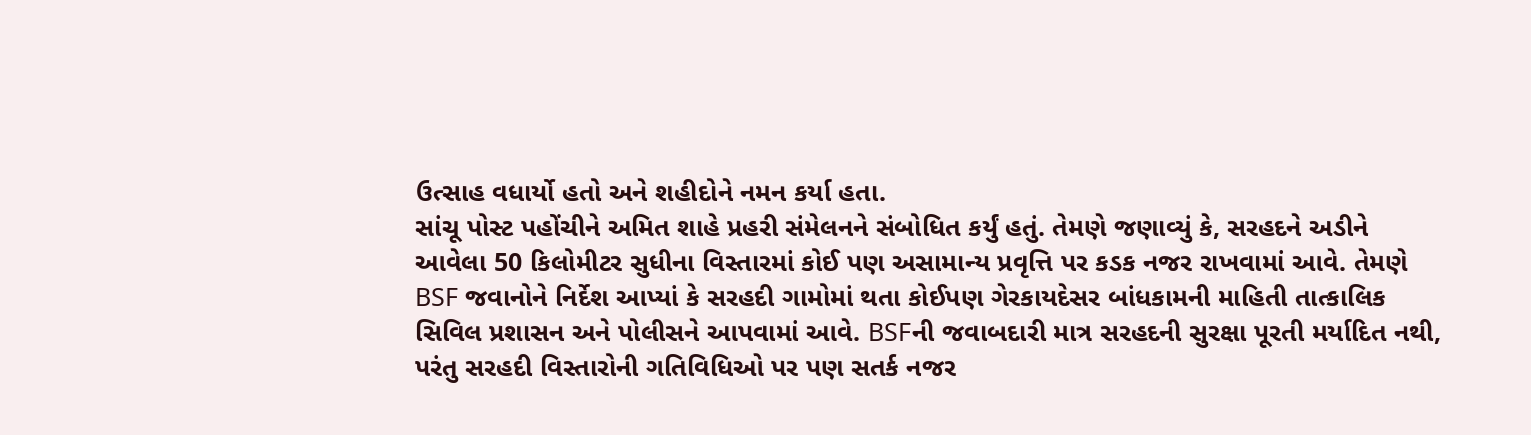ઉત્સાહ વધાર્યો હતો અને શહીદોને નમન કર્યા હતા.
સાંચૂ પોસ્ટ પહોંચીને અમિત શાહે પ્રહરી સંમેલનને સંબોધિત કર્યું હતું. તેમણે જણાવ્યું કે, સરહદને અડીને આવેલા 50 કિલોમીટર સુધીના વિસ્તારમાં કોઈ પણ અસામાન્ય પ્રવૃત્તિ પર કડક નજર રાખવામાં આવે. તેમણે BSF જવાનોને નિર્દેશ આપ્યાં કે સરહદી ગામોમાં થતા કોઈપણ ગેરકાયદેસર બાંધકામની માહિતી તાત્કાલિક સિવિલ પ્રશાસન અને પોલીસને આપવામાં આવે. BSFની જવાબદારી માત્ર સરહદની સુરક્ષા પૂરતી મર્યાદિત નથી, પરંતુ સરહદી વિસ્તારોની ગતિવિધિઓ પર પણ સતર્ક નજર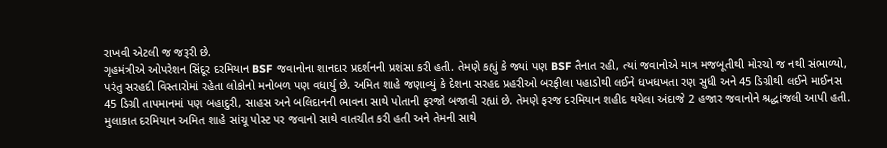રાખવી એટલી જ જરૂરી છે.
ગૃહમંત્રીએ ઓપરેશન સિંદૂર દરમિયાન BSF જવાનોના શાનદાર પ્રદર્શનની પ્રશંસા કરી હતી. તેમણે કહ્યું કે જ્યાં પણ BSF તૈનાત રહી, ત્યાં જવાનોએ માત્ર મજબૂતીથી મોરચો જ નથી સંભાળ્યો, પરંતુ સરહદી વિસ્તારોમાં રહેતા લોકોનો મનોબળ પણ વધાર્યુ છે. અમિત શાહે જણાવ્યું કે દેશના સરહદ પ્રહરીઓ બરફીલા પહાડોથી લઈને ધખધખતા રણ સુધી અને 45 ડિગ્રીથી લઈને માઈનસ 45 ડિગ્રી તાપમાનમાં પણ બહાદુરી, સાહસ અને બલિદાનની ભાવના સાથે પોતાની ફરજો બજાવી રહ્યાં છે. તેમણે ફરજ દરમિયાન શહીદ થયેલા અંદાજે 2 હજાર જવાનોને શ્રદ્ધાંજલી આપી હતી.
મુલાકાત દરમિયાન અમિત શાહે સાંચૂ પોસ્ટ પર જવાનો સાથે વાતચીત કરી હતી અને તેમની સાથે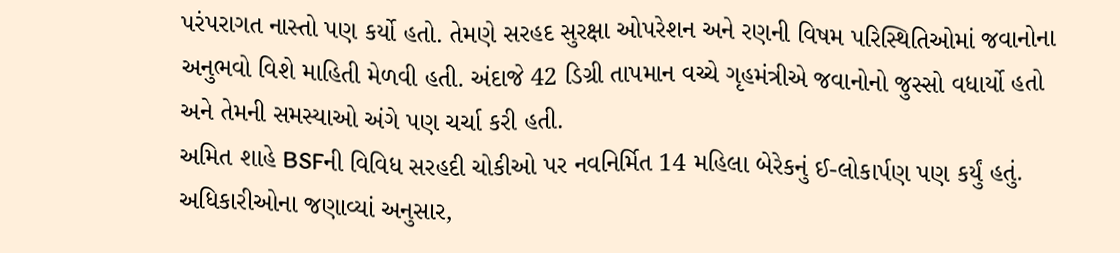પરંપરાગત નાસ્તો પણ કર્યો હતો. તેમણે સરહદ સુરક્ષા ઓપરેશન અને રણની વિષમ પરિસ્થિતિઓમાં જવાનોના અનુભવો વિશે માહિતી મેળવી હતી. અંદાજે 42 ડિગ્રી તાપમાન વચ્ચે ગૃહમંત્રીએ જવાનોનો જુસ્સો વધાર્યો હતો અને તેમની સમસ્યાઓ અંગે પણ ચર્ચા કરી હતી.
અમિત શાહે BSFની વિવિધ સરહદી ચોકીઓ પર નવનિર્મિત 14 મહિલા બેરેકનું ઈ-લોકાર્પણ પણ કર્યું હતું. અધિકારીઓના જણાવ્યાં અનુસાર,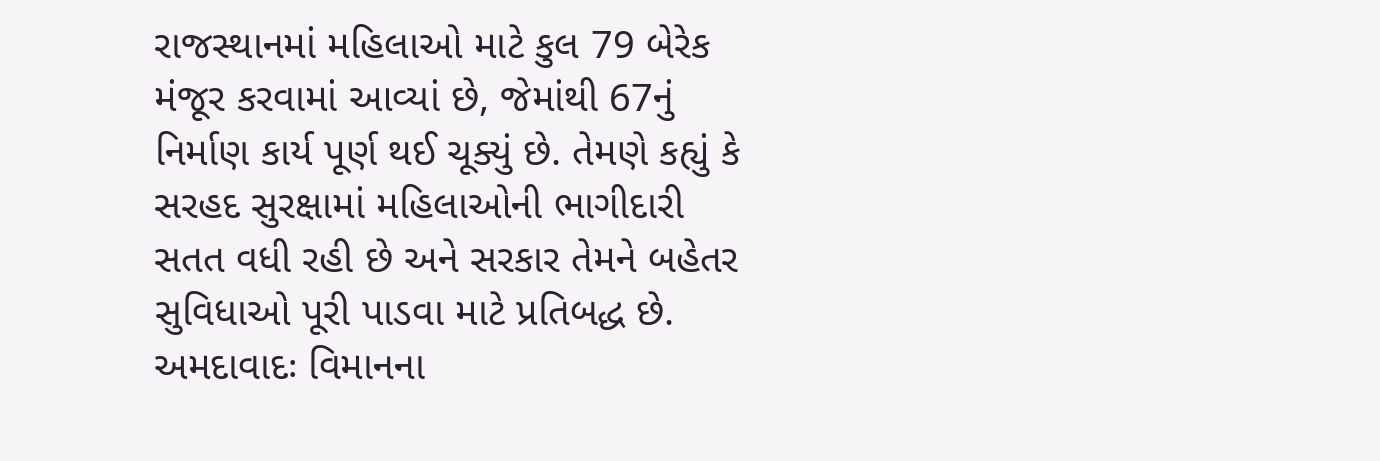રાજસ્થાનમાં મહિલાઓ માટે કુલ 79 બેરેક મંજૂર કરવામાં આવ્યાં છે, જેમાંથી 67નું નિર્માણ કાર્ય પૂર્ણ થઈ ચૂક્યું છે. તેમણે કહ્યું કે સરહદ સુરક્ષામાં મહિલાઓની ભાગીદારી સતત વધી રહી છે અને સરકાર તેમને બહેતર સુવિધાઓ પૂરી પાડવા માટે પ્રતિબદ્ધ છે.
અમદાવાદઃ વિમાનના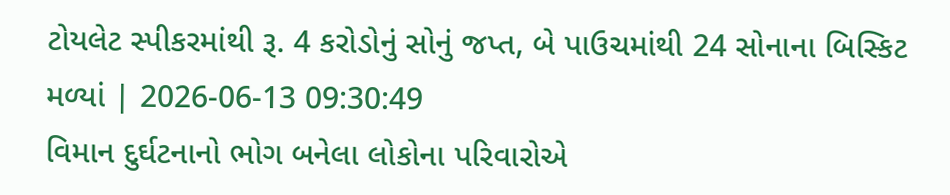ટોયલેટ સ્પીકરમાંથી રૂ. 4 કરોડોનું સોનું જપ્ત, બે પાઉચમાંથી 24 સોનાના બિસ્કિટ મળ્યાં | 2026-06-13 09:30:49
વિમાન દુર્ઘટનાનો ભોગ બનેલા લોકોના પરિવારોએ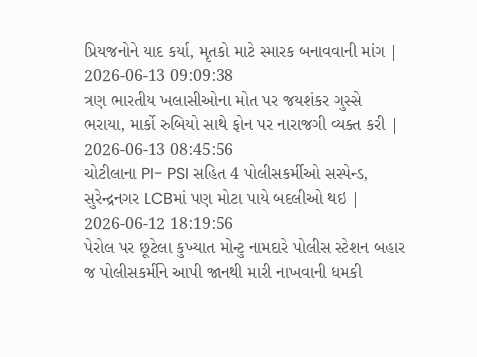પ્રિયજનોને યાદ કર્યા, મૃતકો માટે સ્મારક બનાવવાની માંગ | 2026-06-13 09:09:38
ત્રણ ભારતીય ખલાસીઓના મોત પર જયશંકર ગુસ્સે ભરાયા, માર્કો રુબિયો સાથે ફોન પર નારાજગી વ્યક્ત કરી | 2026-06-13 08:45:56
ચોટીલાના PI- PSI સહિત 4 પોલીસકર્મીઓ સસ્પેન્ડ, સુરેન્દ્રનગર LCBમાં પણ મોટા પાયે બદલીઓ થઇ | 2026-06-12 18:19:56
પેરોલ પર છૂટેલા કુખ્યાત મોન્ટુ નામદારે પોલીસ સ્ટેશન બહાર જ પોલીસકર્મીને આપી જાનથી મારી નાખવાની ધમકી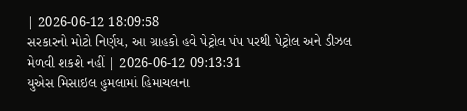| 2026-06-12 18:09:58
સરકારનો મોટો નિર્ણય, આ ગ્રાહકો હવે પેટ્રોલ પંપ પરથી પેટ્રોલ અને ડીઝલ મેળવી શકશે નહીં | 2026-06-12 09:13:31
યુએસ મિસાઇલ હુમલામાં હિમાચલના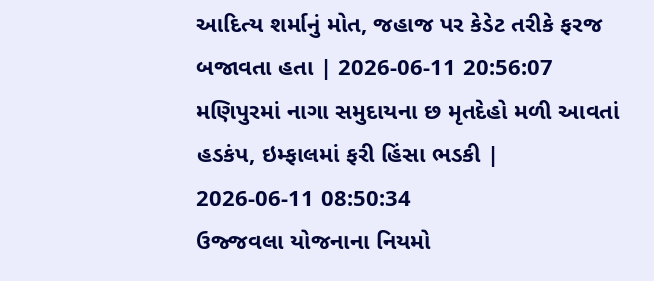આદિત્ય શર્માનું મોત, જહાજ પર કેડેટ તરીકે ફરજ બજાવતા હતા | 2026-06-11 20:56:07
મણિપુરમાં નાગા સમુદાયના છ મૃતદેહો મળી આવતાં હડકંપ, ઇમ્ફાલમાં ફરી હિંસા ભડકી | 2026-06-11 08:50:34
ઉજ્જવલા યોજનાના નિયમો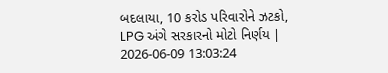બદલાયા, 10 કરોડ પરિવારોને ઝટકો, LPG અંગે સરકારનો મોટો નિર્ણય | 2026-06-09 13:03:24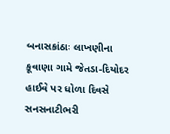બનાસકાંઠાઃ લાખણીના કૂવાણા ગામે જેતડા-દિયોદર હાઈવે પર ધોળા દિવસે સનસનાટીભરી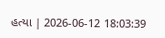હત્યા | 2026-06-12 18:03:39